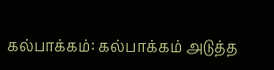கல்பாக்கம்: கல்பாக்கம் அடுத்த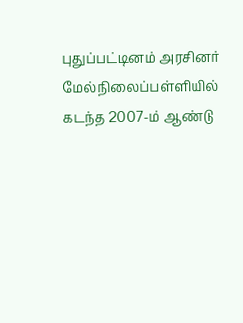புதுப்பட்டினம் அரசினர் மேல்நிலைப்பள்ளியில் கடந்த 2007-ம் ஆண்டு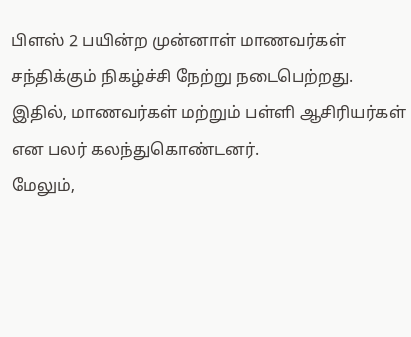பிளஸ் 2 பயின்ற முன்னாள் மாணவர்கள் சந்திக்கும் நிகழ்ச்சி நேற்று நடைபெற்றது. இதில், மாணவர்கள் மற்றும் பள்ளி ஆசிரியர்கள் என பலர் கலந்துகொண்டனர்.
மேலும்,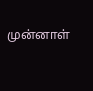முன்னாள்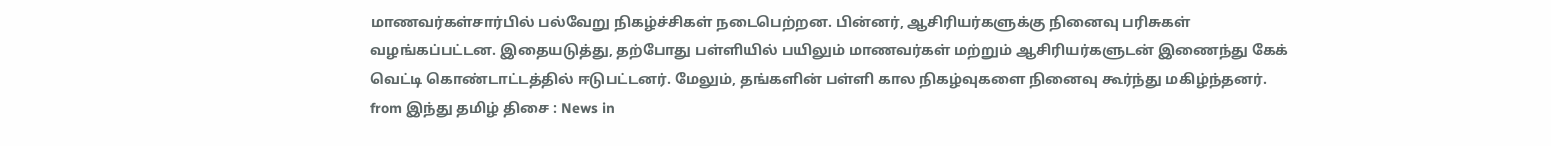மாணவர்கள்சார்பில் பல்வேறு நிகழ்ச்சிகள் நடைபெற்றன. பின்னர், ஆசிரியர்களுக்கு நினைவு பரிசுகள் வழங்கப்பட்டன. இதையடுத்து, தற்போது பள்ளியில் பயிலும் மாணவர்கள் மற்றும் ஆசிரியர்களுடன் இணைந்து கேக் வெட்டி கொண்டாட்டத்தில் ஈடுபட்டனர். மேலும், தங்களின் பள்ளி கால நிகழ்வுகளை நினைவு கூர்ந்து மகிழ்ந்தனர்.
from இந்து தமிழ் திசை : News in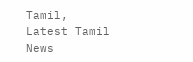Tamil, Latest Tamil News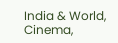India & World, Cinema,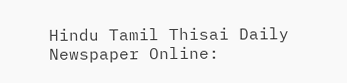Hindu Tamil Thisai Daily Newspaper Online: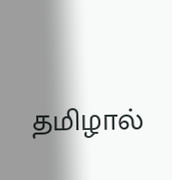தமிழால்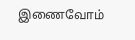இணைவோம்